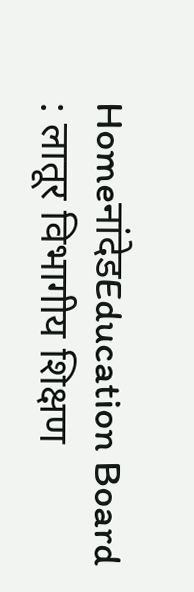HomeनांदेडEducation Board : लातूर विभागीय शिक्षण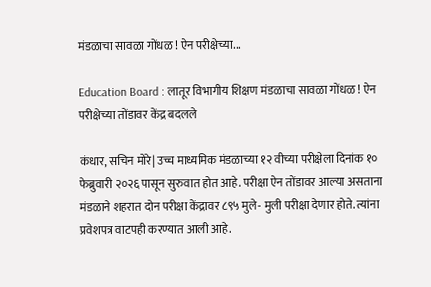मंडळाचा सावळा गोंधळ ! ऐन परीक्षेच्या...

Education Board : लातूर विभागीय शिक्षण मंडळाचा सावळा गोंधळ ! ऐन परीक्षेच्या तोंडावर केंद्र बदलले

कंधार, सचिन मोरे| उच्च माध्यमिक मंडळाच्या १२ वीच्या परीक्षेला दिनांक १० फेब्रुवारी २०२६ पासून सुरुवात होत आहे. परीक्षा ऐन तोंडावर आल्या असताना मंडळाने शहरात दोन परीक्षा केंद्रावर ८९५ मुले- मुली परीक्षा देणार होते. त्यांना प्रवेशपत्र वाटपही करण्यात आली आहे.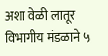अशा वेळी लातूर विभागीय मंडळाने ५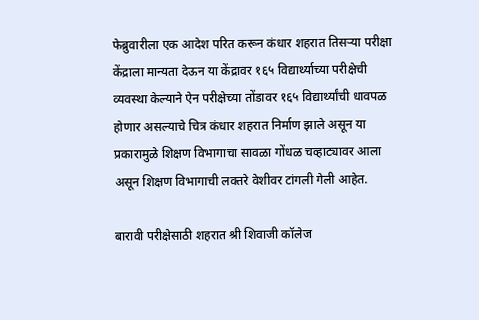फेब्रुवारीला एक आदेश परित करून कंधार शहरात तिसऱ्या परीक्षा केंद्राला मान्यता देऊन या केंद्रावर १६५ विद्यार्थ्याच्या परीक्षेची व्यवस्था केल्याने ऐन परीक्षेच्या तोंडावर १६५ विद्यार्थ्यांची धावपळ होणार असल्याचे चित्र कंधार शहरात निर्माण झाले असून या प्रकारामुळे शिक्षण विभागाचा सावळा गोंधळ चव्हाट्यावर आला असून शिक्षण विभागाची लक्तरे वेशीवर टांगली गेली आहेत.

बारावी परीक्षेसाठी शहरात श्री शिवाजी कॉलेज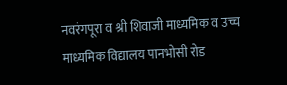नवरंगपूरा व श्री शिवाजी माध्यमिक व उच्च माध्यमिक विद्यालय पानभोसी रोड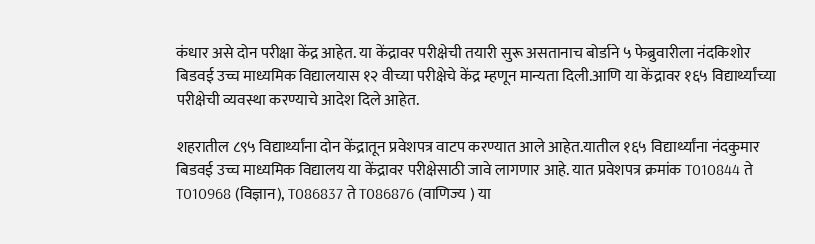कंधार असे दोन परीक्षा केंद्र आहेत. या केंद्रावर परीक्षेची तयारी सुरू असतानाच बोर्डाने ५ फेब्रुवारीला नंदकिशोर बिडवई उच्च माध्यमिक विद्यालयास १२ वीच्या परीक्षेचे केंद्र म्हणून मान्यता दिली.आणि या केंद्रावर १६५ विद्यार्थ्यांच्या परीक्षेची व्यवस्था करण्याचे आदेश दिले आहेत.

शहरातील ८९५ विद्यार्थ्यांना दोन केंद्रातून प्रवेशपत्र वाटप करण्यात आले आहेत.यातील १६५ विद्यार्थ्यांना नंदकुमार बिडवई उच्च माध्यमिक विद्यालय या केंद्रावर परीक्षेसाठी जावे लागणार आहे. यात प्रवेशपत्र क्रमांक T010844 ते T010968 (विज्ञान), T086837 ते T086876 (वाणिज्य ) या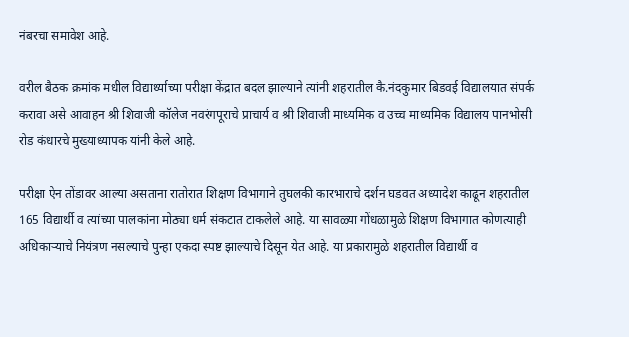नंबरचा समावेश आहे.

वरील बैठक क्रमांक मधील विद्यार्थ्याच्या परीक्षा केंद्रात बदल झाल्याने त्यांनी शहरातील कै.नंदकुमार बिडवई विद्यालयात संपर्क करावा असे आवाहन श्री शिवाजी कॉलेज नवरंगपूराचे प्राचार्य व श्री शिवाजी माध्यमिक व उच्च माध्यमिक विद्यालय पानभोसी रोड कंधारचे मुख्याध्यापक यांनी केले आहे.

परीक्षा ऐन तोंडावर आल्या असताना रातोरात शिक्षण विभागाने तुघलकी कारभाराचे दर्शन घडवत अध्यादेश काढून शहरातील 165 विद्यार्थी व त्यांच्या पालकांना मोठ्या धर्म संकटात टाकलेले आहे. या सावळ्या गोंधळामुळे शिक्षण विभागात कोणत्याही अधिकाऱ्याचे नियंत्रण नसल्याचे पुन्हा एकदा स्पष्ट झाल्याचे दिसून येत आहे. या प्रकारामुळे शहरातील विद्यार्थी व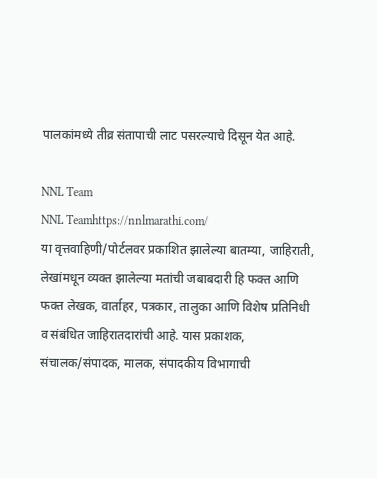पालकांमध्ये तीव्र संतापाची लाट पसरल्याचे दिसून येत आहे.

NNL Team
NNL Teamhttps://nnlmarathi.com/
या वृत्तवाहिणी/पोर्टलवर प्रकाशित झालेल्या बातम्या, जाहिराती, लेखांमधून व्यक्त झालेल्या मतांची जबाबदारी हि फक्त आणि फक्त लेखक, वार्ताहर, पत्रकार, तालुका आणि विशेष प्रतिनिधी व संबंधित जाहिरातदारांची आहे. यास प्रकाशक, संचालक/संपादक, मालक, संपादकीय विभागाची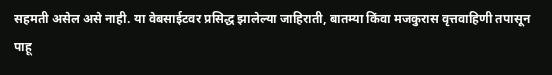सहमती असेल असे नाही. या वेबसाईटवर प्रसिद्ध झालेल्या जाहिराती, बातम्या किंवा मजकुरास वृत्तवाहिणी तपासून पाहू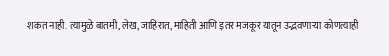शकत नाही. त्यामुळे बातमी, लेख, जाहिरात, माहिती आणि इतर मजकूर यातून उद्भवणाऱ्या कोणत्याही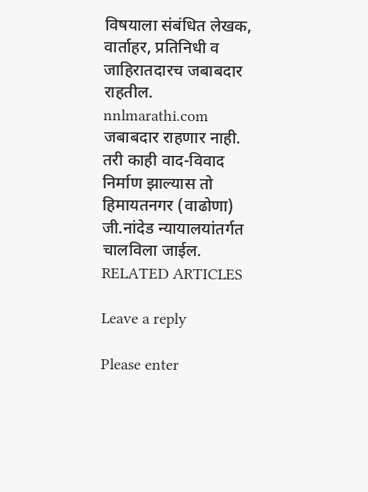विषयाला संबंधित लेखक, वार्ताहर, प्रतिनिधी व जाहिरातदारच जबाबदार राहतील. nnlmarathi.com जबाबदार राहणार नाही. तरी काही वाद-विवाद निर्माण झाल्यास तो हिमायतनगर (वाढोणा) जी.नांदेड न्यायालयांतर्गत चालविला जाईल.
RELATED ARTICLES

Leave a reply

Please enter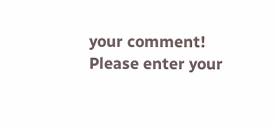your comment!
Please enter your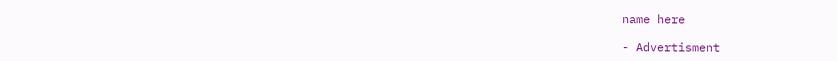name here

- Advertisment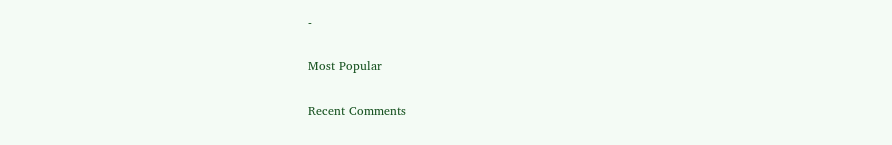-

Most Popular

Recent Comments